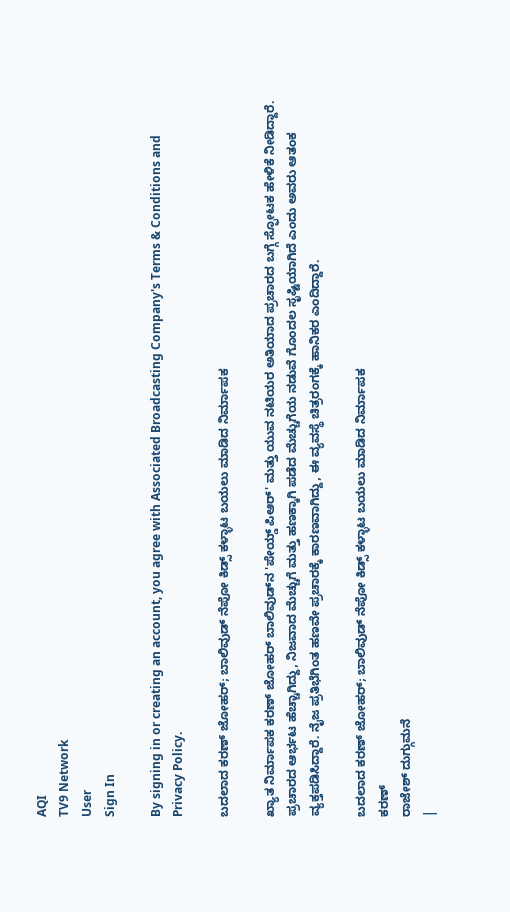AQI
TV9 Network
User
Sign In

By signing in or creating an account, you agree with Associated Broadcasting Company's Terms & Conditions and Privacy Policy.

ಬದಲಾದ ಕರಣ್ ಜೋಹರ್; ಬಾಲಿವುಡ್ ನೆಪೋ ಕಿಡ್ಸ್ ಕಳ್ಳಾಟ ಬಯಲು ಮಾಡಿದ ನಿರ್ಮಾಪಕ

ಖ್ಯಾತ ನಿರ್ಮಾಪಕ ಕರಣ್ ಜೋಹರ್ ಬಾಲಿವುಡ್‌ನ 'ಪೇಯ್ಡ್ ಪಿಆರ್' ಮತ್ತು ಯುವ ನಟಿಯರ ಅತಿಯಾದ ಪ್ರಚಾರದ ಬಗ್ಗೆ ಸ್ಫೋಟಕ ಹೇಳಿಕೆ ನೀಡಿದ್ದಾರೆ. ಪ್ರಚಾರದ ಆರ್ಭಟ ಹೆಚ್ಚಾಗಿದ್ದು, ನಿಜವಾದ ಮೆಚ್ಚುಗೆ ಮತ್ತು ಹಣಕ್ಕಾಗಿ ಪಡೆದ ಮೆಚ್ಚುಗೆಯ ನಡುವೆ ಗೊಂದಲ ಸೃಷ್ಟಿಯಾಗಿದೆ ಎಂದು ಅವರು ಆತಂಕ ವ್ಯಕ್ತಪಡಿಸಿದ್ದಾರೆ. ನೈಜ ಪ್ರತಿಭೆಗಿಂತ ಹಣವೇ ಪ್ರಚಾರಕ್ಕೆ ಕಾರಣವಾಗಿದ್ದು, ಈ ವ್ಯವಸ್ಥೆ ಚಿತ್ರರಂಗಕ್ಕೆ ಹಾನಿಕರ ಎಂದಿದ್ದಾರೆ.

ಬದಲಾದ ಕರಣ್ ಜೋಹರ್; ಬಾಲಿವುಡ್ ನೆಪೋ ಕಿಡ್ಸ್ ಕಳ್ಳಾಟ ಬಯಲು ಮಾಡಿದ ನಿರ್ಮಾಪಕ
ಕರಣ್
ರಾಜೇಶ್ ದುಗ್ಗುಮನೆ
|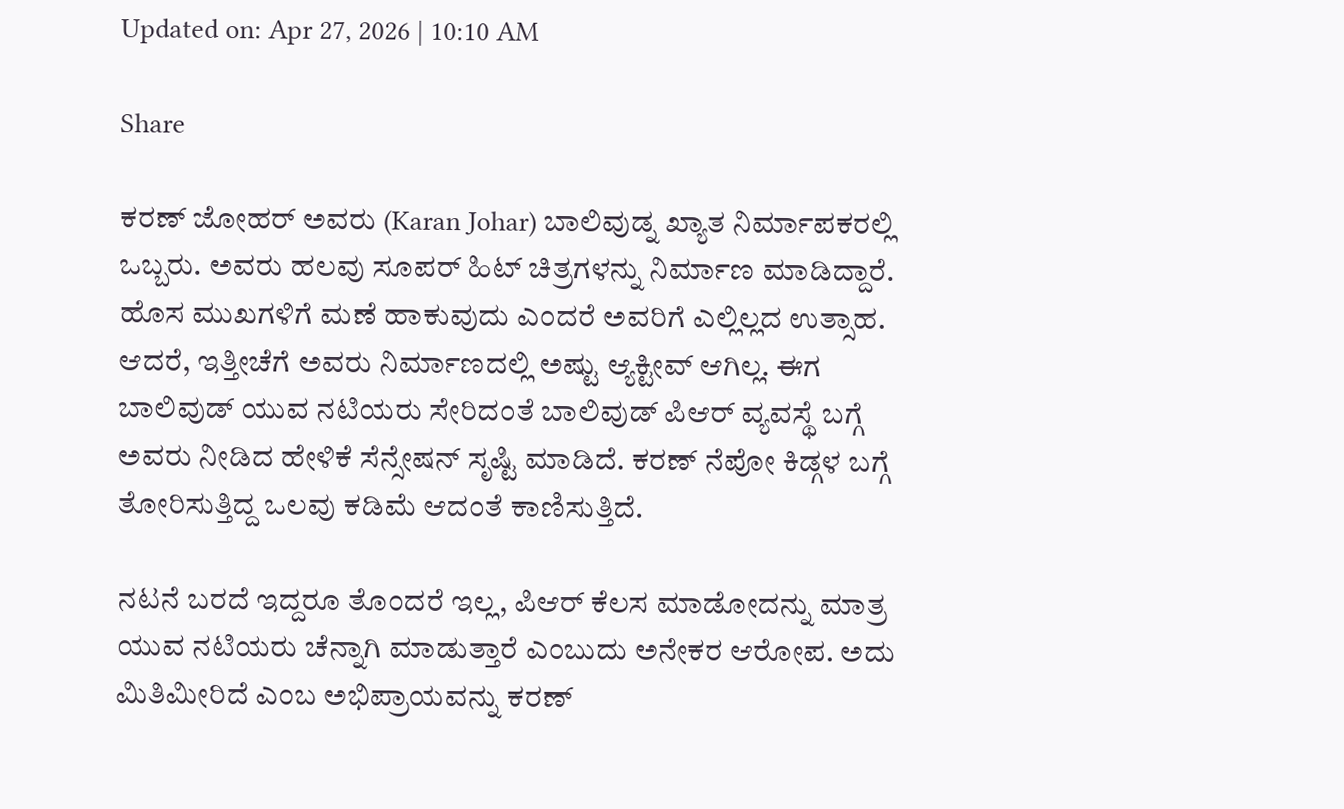Updated on: Apr 27, 2026 | 10:10 AM

Share

ಕರಣ್ ಜೋಹರ್ ಅವರು (Karan Johar) ಬಾಲಿವುಡ್ನ ಖ್ಯಾತ ನಿರ್ಮಾಪಕರಲ್ಲಿ ಒಬ್ಬರು. ಅವರು ಹಲವು ಸೂಪರ್ ಹಿಟ್ ಚಿತ್ರಗಳನ್ನು ನಿರ್ಮಾಣ ಮಾಡಿದ್ದಾರೆ. ಹೊಸ ಮುಖಗಳಿಗೆ ಮಣೆ ಹಾಕುವುದು ಎಂದರೆ ಅವರಿಗೆ ಎಲ್ಲಿಲ್ಲದ ಉತ್ಸಾಹ. ಆದರೆ, ಇತ್ತೀಚೆಗೆ ಅವರು ನಿರ್ಮಾಣದಲ್ಲಿ ಅಷ್ಟು ಆ್ಯಕ್ಟೀವ್ ಆಗಿಲ್ಲ. ಈಗ ಬಾಲಿವುಡ್ ಯುವ ನಟಿಯರು ಸೇರಿದಂತೆ ಬಾಲಿವುಡ್ ಪಿಆರ್ ವ್ಯವಸ್ಥೆ ಬಗ್ಗೆ ಅವರು ನೀಡಿದ ಹೇಳಿಕೆ ಸೆನ್ಸೇಷನ್ ಸೃಷ್ಟಿ ಮಾಡಿದೆ. ಕರಣ್ ನೆಪೋ ಕಿಡ್ಗಳ ಬಗ್ಗೆ ತೋರಿಸುತ್ತಿದ್ದ ಒಲವು ಕಡಿಮೆ ಆದಂತೆ ಕಾಣಿಸುತ್ತಿದೆ.

ನಟನೆ ಬರದೆ ಇದ್ದರೂ ತೊಂದರೆ ಇಲ್ಲ, ಪಿಆರ್ ಕೆಲಸ ಮಾಡೋದನ್ನು ಮಾತ್ರ ಯುವ ನಟಿಯರು ಚೆನ್ನಾಗಿ ಮಾಡುತ್ತಾರೆ ಎಂಬುದು ಅನೇಕರ ಆರೋಪ. ಅದು ಮಿತಿಮೀರಿದೆ ಎಂಬ ಅಭಿಪ್ರಾಯವನ್ನು ಕರಣ್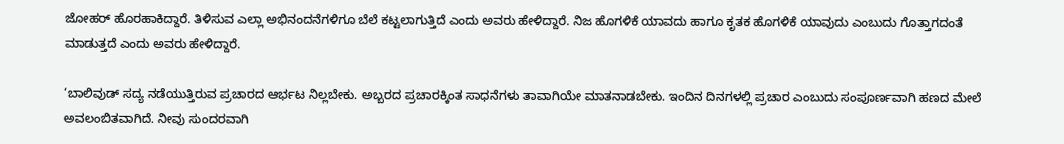ಜೋಹರ್ ಹೊರಹಾಕಿದ್ದಾರೆ. ತಿಳಿಸುವ ಎಲ್ಲಾ ಅಭಿನಂದನೆಗಳಿಗೂ ಬೆಲೆ ಕಟ್ಟಲಾಗುತ್ತಿದೆ ಎಂದು ಅವರು ಹೇಳಿದ್ದಾರೆ. ನಿಜ ಹೊಗಳಿಕೆ ಯಾವದು ಹಾಗೂ ಕೃತಕ ಹೊಗಳಿಕೆ ಯಾವುದು ಎಂಬುದು ಗೊತ್ತಾಗದಂತೆ ಮಾಡುತ್ತದೆ ಎಂದು ಅವರು ಹೇಳಿದ್ದಾರೆ.

‘ಬಾಲಿವುಡ್ ಸದ್ಯ ನಡೆಯುತ್ತಿರುವ ಪ್ರಚಾರದ ಆರ್ಭಟ ನಿಲ್ಲಬೇಕು. ಅಬ್ಬರದ ಪ್ರಚಾರಕ್ಕಿಂತ ಸಾಧನೆಗಳು ತಾವಾಗಿಯೇ ಮಾತನಾಡಬೇಕು. ಇಂದಿನ ದಿನಗಳಲ್ಲಿ ಪ್ರಚಾರ ಎಂಬುದು ಸಂಪೂರ್ಣವಾಗಿ ಹಣದ ಮೇಲೆ ಅವಲಂಬಿತವಾಗಿದೆ. ನೀವು ಸುಂದರವಾಗಿ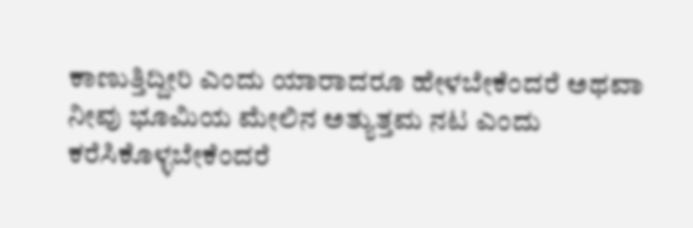ಕಾಣುತ್ತಿದ್ದೀರಿ ಎಂದು ಯಾರಾದರೂ ಹೇಳಬೇಕೆಂದರೆ ಅಥವಾ ನೀವು ಭೂಮಿಯ ಮೇಲಿನ ಅತ್ಯುತ್ತಮ ನಟ ಎಂದು ಕರೆಸಿಕೊಳ್ಳಬೇಕೆಂದರೆ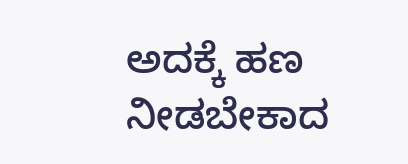ಅದಕ್ಕೆ ಹಣ ನೀಡಬೇಕಾದ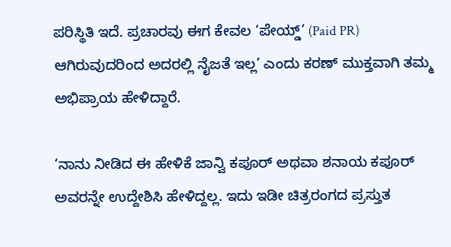ಪರಿಸ್ಥಿತಿ ಇದೆ. ಪ್ರಚಾರವು ಈಗ ಕೇವಲ ‘ಪೇಯ್ಡ್‌’ (Paid PR) ಆಗಿರುವುದರಿಂದ ಅದರಲ್ಲಿ ನೈಜತೆ ಇಲ್ಲ’ ಎಂದು ಕರಣ್ ಮುಕ್ತವಾಗಿ ತಮ್ಮ ಅಭಿಪ್ರಾಯ ಹೇಳಿದ್ದಾರೆ.

‘ನಾನು ನೀಡಿದ ಈ ಹೇಳಿಕೆ ಜಾನ್ವಿ ಕಪೂರ್ ಅಥವಾ ಶನಾಯ ಕಪೂರ್ ಅವರನ್ನೇ ಉದ್ದೇಶಿಸಿ ಹೇಳಿದ್ದಲ್ಲ. ಇದು ಇಡೀ ಚಿತ್ರರಂಗದ ಪ್ರಸ್ತುತ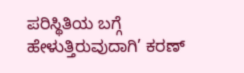ಪರಿಸ್ಥಿತಿಯ ಬಗ್ಗೆ ಹೇಳುತ್ತಿರುವುದಾಗಿ’ ಕರಣ್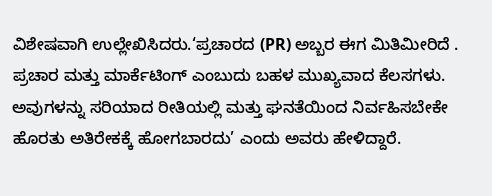ವಿಶೇಷವಾಗಿ ಉಲ್ಲೇಖಿಸಿದರು.‘ಪ್ರಚಾರದ (PR) ಅಬ್ಬರ ಈಗ ಮಿತಿಮೀರಿದೆ . ಪ್ರಚಾರ ಮತ್ತು ಮಾರ್ಕೆಟಿಂಗ್ ಎಂಬುದು ಬಹಳ ಮುಖ್ಯವಾದ ಕೆಲಸಗಳು. ಅವುಗಳನ್ನು ಸರಿಯಾದ ರೀತಿಯಲ್ಲಿ ಮತ್ತು ಘನತೆಯಿಂದ ನಿರ್ವಹಿಸಬೇಕೇ ಹೊರತು ಅತಿರೇಕಕ್ಕೆ ಹೋಗಬಾರದು’ ಎಂದು ಅವರು ಹೇಳಿದ್ದಾರೆ.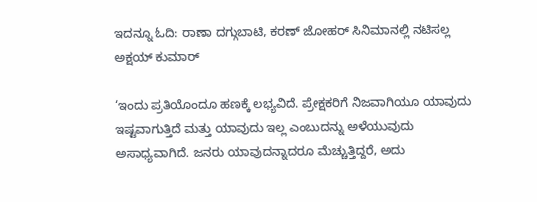ಇದನ್ನೂ ಓದಿ: ರಾಣಾ ದಗ್ಗುಬಾಟಿ, ಕರಣ್ ಜೋಹರ್ ಸಿನಿಮಾನಲ್ಲಿ ನಟಿಸಲ್ಲ ಅಕ್ಷಯ್ ಕುಮಾರ್

‘ಇಂದು ಪ್ರತಿಯೊಂದೂ ಹಣಕ್ಕೆ ಲಭ್ಯವಿದೆ. ಪ್ರೇಕ್ಷಕರಿಗೆ ನಿಜವಾಗಿಯೂ ಯಾವುದು ಇಷ್ಟವಾಗುತ್ತಿದೆ ಮತ್ತು ಯಾವುದು ಇಲ್ಲ ಎಂಬುದನ್ನು ಅಳೆಯುವುದು ಅಸಾಧ್ಯವಾಗಿದೆ. ಜನರು ಯಾವುದನ್ನಾದರೂ ಮೆಚ್ಚುತ್ತಿದ್ದರೆ, ಅದು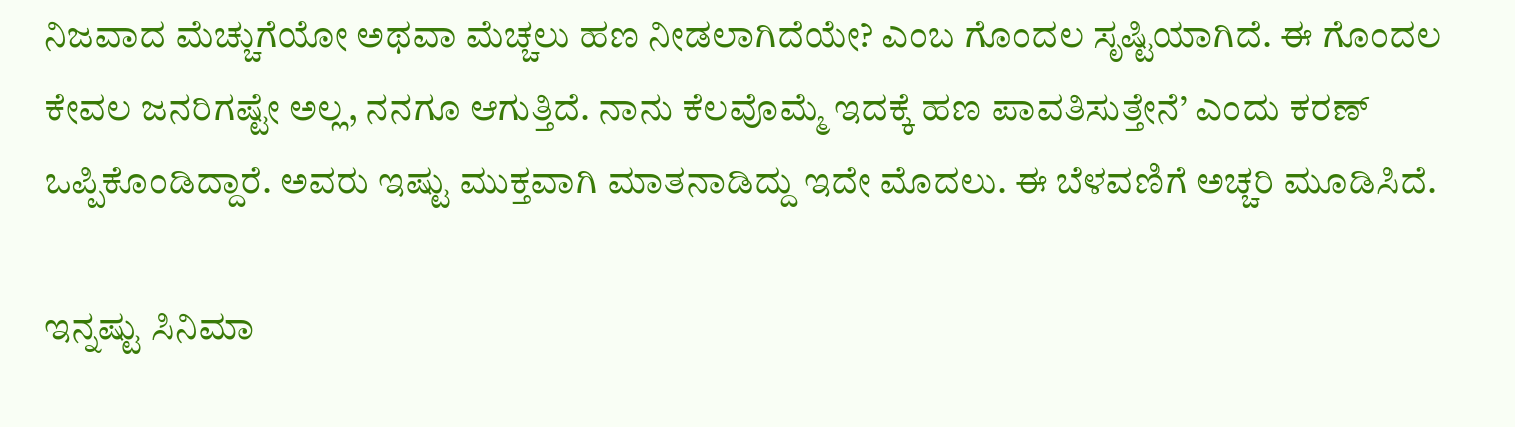ನಿಜವಾದ ಮೆಚ್ಚುಗೆಯೋ ಅಥವಾ ಮೆಚ್ಚಲು ಹಣ ನೀಡಲಾಗಿದೆಯೇ? ಎಂಬ ಗೊಂದಲ ಸೃಷ್ಟಿಯಾಗಿದೆ. ಈ ಗೊಂದಲ ಕೇವಲ ಜನರಿಗಷ್ಟೇ ಅಲ್ಲ, ನನಗೂ ಆಗುತ್ತಿದೆ. ನಾನು ಕೆಲವೊಮ್ಮೆ ಇದಕ್ಕೆ ಹಣ ಪಾವತಿಸುತ್ತೇನೆ’ ಎಂದು ಕರಣ್ ಒಪ್ಪಿಕೊಂಡಿದ್ದಾರೆ. ಅವರು ಇಷ್ಟು ಮುಕ್ತವಾಗಿ ಮಾತನಾಡಿದ್ದು ಇದೇ ಮೊದಲು. ಈ ಬೆಳವಣಿಗೆ ಅಚ್ಚರಿ ಮೂಡಿಸಿದೆ.

ಇನ್ನಷ್ಟು ಸಿನಿಮಾ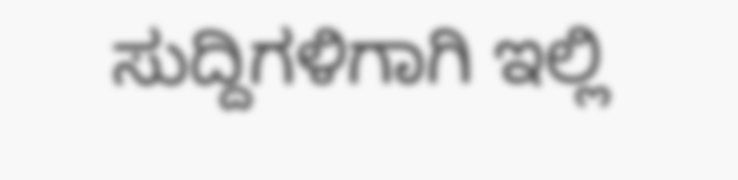ಸುದ್ದಿಗಳಿಗಾಗಿ ಇಲ್ಲಿ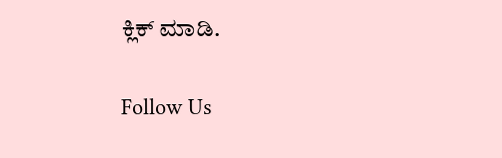ಕ್ಲಿಕ್ ಮಾಡಿ.

Follow Us